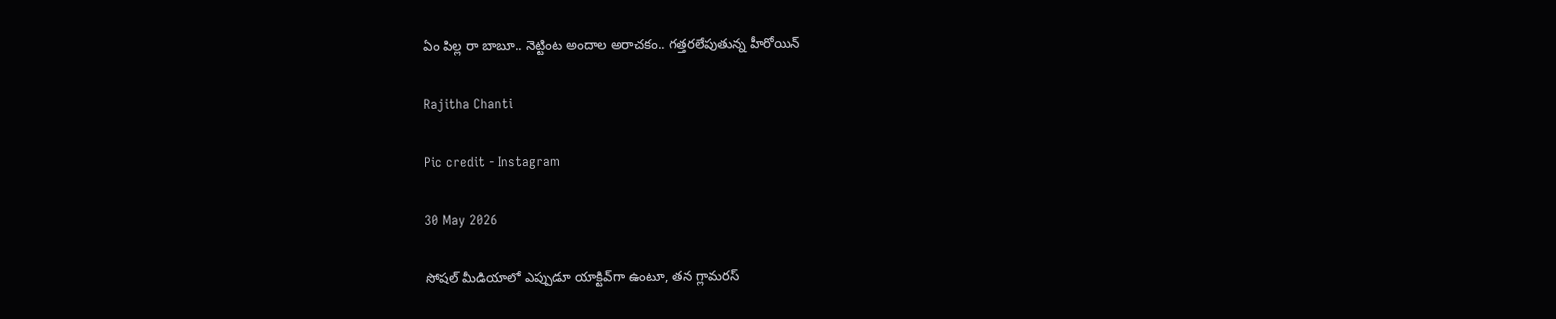ఏం పిల్ల రా బాబూ.. నెట్టింట అందాల అరాచకం.. గత్తరలేపుతున్న హీరోయిన్

Rajitha Chanti

Pic credit - Instagram

30 May 2026

సోషల్ మీడియాలో ఎప్పుడూ యాక్టివ్‌గా ఉంటూ, తన గ్లామరస్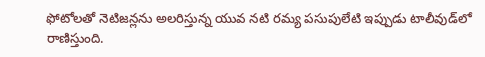ఫోటోలతో నెటిజన్లను అలరిస్తున్న యువ నటి రమ్య పసుపులేటి ఇప్పుడు టాలీవుడ్‌లో రాణిస్తుంది.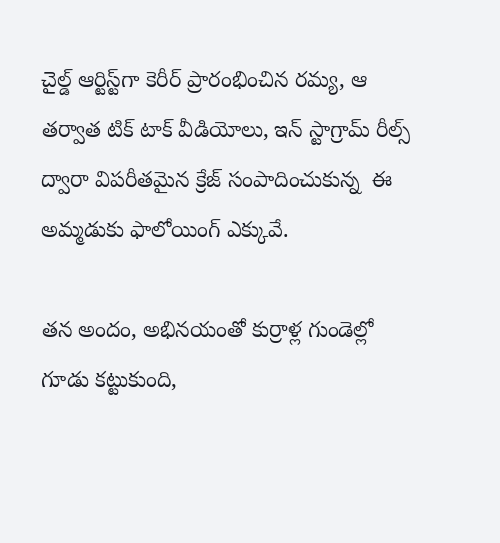చైల్డ్ ఆర్టిస్ట్‌గా కెరీర్ ప్రారంభించిన రమ్య, ఆ తర్వాత టిక్ టాక్ వీడియోలు, ఇన్ స్టాగ్రామ్ రీల్స్ ద్వారా విపరీతమైన క్రేజ్ సంపాదించుకున్న  ఈ అమ్మడుకు ఫాలోయింగ్ ఎక్కువే.

తన అందం, అభినయంతో కుర్రాళ్ల గుండెల్లో గూడు కట్టుకుంది,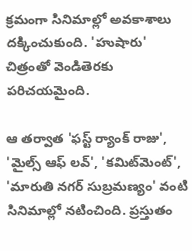క్రమంగా సినిమాల్లో అవకాశాలు దక్కించుకుంది. 'హుషారు' చిత్రంతో వెండితెరకు పరిచయమైంది.

ఆ తర్వాత 'ఫస్ట్ ర్యాంక్ రాజు', 'మైల్స్ ఆఫ్ లవ్', 'కమిట్‌మెంట్', 'మారుతి నగర్ సుబ్రమణ్యం' వంటి సినిమాల్లో నటించింది. ప్రస్తుతం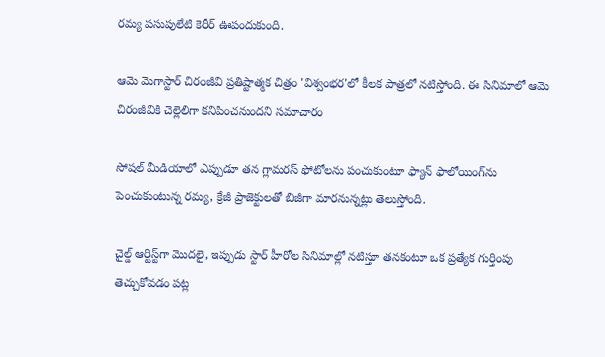రమ్య పసుపులేటి కెరీర్ ఊపందుకుంది.

ఆమె మెగాస్టార్ చిరంజీవి ప్రతిష్టాత్మక చిత్రం 'విశ్వంభర'లో కీలక పాత్రలో నటిస్తోంది. ఈ సినిమాలో ఆమె చిరంజీవికి చెల్లెలిగా కనిపించనుందని సమాచారం

సోషల్ మీడియాలో ఎప్పుడూ తన గ్లామరస్ ఫోటోలను పంచుకుంటూ ఫ్యాన్ ఫాలోయింగ్‌ను పెంచుకుంటున్న రమ్య, క్రేజీ ప్రాజెక్టులతో బిజీగా మారనున్నట్లు తెలుస్తోంది.

చైల్డ్ ఆర్టిస్ట్‌గా మొదలై, ఇప్పుడు స్టార్ హీరోల సినిమాల్లో నటిస్తూ తనకంటూ ఒక ప్రత్యేక గుర్తింపు తెచ్చుకోవడం పట్ల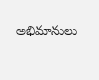అభిమానులు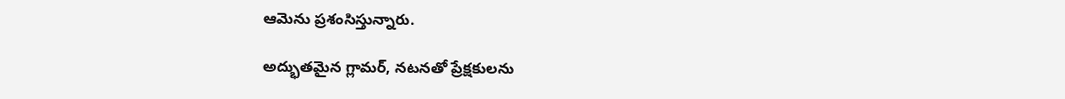ఆమెను ప్రశంసిస్తున్నారు.

అద్భుతమైన గ్లామర్, నటనతో ప్రేక్షకులను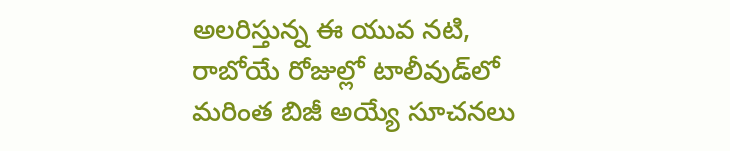అలరిస్తున్న ఈ యువ నటి, రాబోయే రోజుల్లో టాలీవుడ్‌లో మరింత బిజీ అయ్యే సూచనలు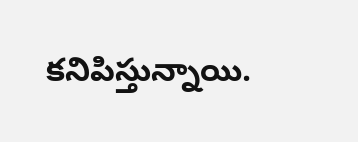కనిపిస్తున్నాయి.